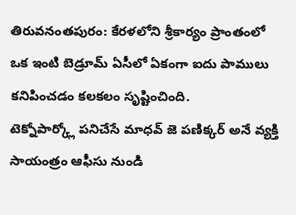తిరువనంతపురం: కేరళలోని శ్రీకార్యం ప్రాంతంలో ఒక ఇంటి బెడ్రూమ్ ఏసీలో ఏకంగా ఐదు పాములు కనిపించడం కలకలం సృష్టించింది.
టెక్నోపార్క్లో పనిచేసే మాధవ్ జె పణిక్కర్ అనే వ్యక్తి సాయంత్రం ఆఫీసు నుండి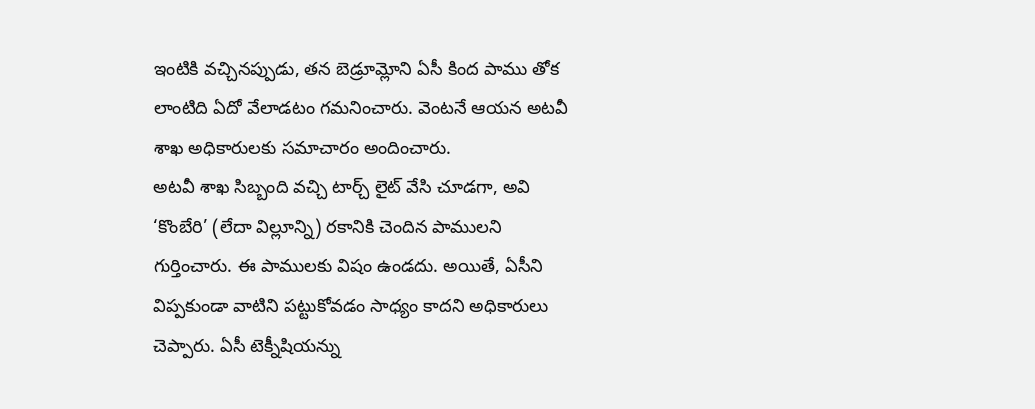ఇంటికి వచ్చినప్పుడు, తన బెడ్రూమ్లోని ఏసీ కింద పాము తోక లాంటిది ఏదో వేలాడటం గమనించారు. వెంటనే ఆయన అటవీ శాఖ అధికారులకు సమాచారం అందించారు.
అటవీ శాఖ సిబ్బంది వచ్చి టార్చ్ లైట్ వేసి చూడగా, అవి ‘కొంబేరి’ (లేదా విల్లూన్ని) రకానికి చెందిన పాములని గుర్తించారు. ఈ పాములకు విషం ఉండదు. అయితే, ఏసీని విప్పకుండా వాటిని పట్టుకోవడం సాధ్యం కాదని అధికారులు చెప్పారు. ఏసీ టెక్నీషియన్ను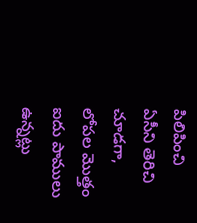పిలిపించి ఏసీని తెరిచి చూడగా, లోపల మొత్తం ఐదు పాములు ఉన్నట్లు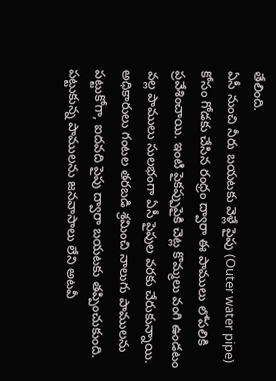తేలింది.
ఏసీ నుంచి నీరు బయటకు వెళ్లే పైపు (Outer water pipe) కోసం గోడకు చేసిన రంధ్రం ద్వారా ఈ పాములు లోపలికి ప్రవేశించాయి. ఇంటి పైకప్పుపైకి చెట్ల కొమ్మలు వంగి ఉండటం వల్ల పాములు సులభంగా ఏసీ పైపుల వరకు చేరుకున్నాయి. అధికారులు గంటల తరబడి శ్రమించి నాలుగు పాములను పట్టుకోగా, ఐదవది పైపు ద్వారా బయటకు తప్పించుకుంది. పట్టుకున్న పాములను జనవాసాలు లేని అటవీ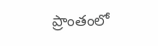ప్రాంతంలో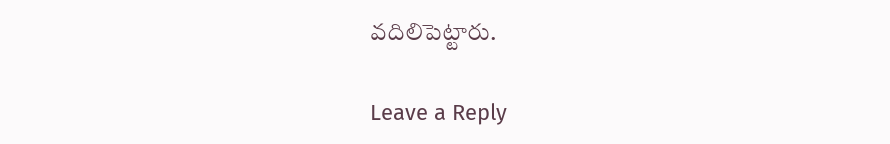వదిలిపెట్టారు.

Leave a Reply